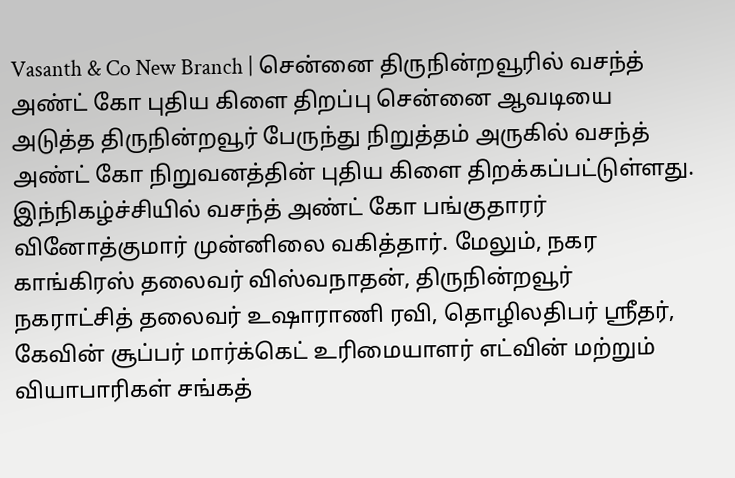Vasanth & Co New Branch | சென்னை திருநின்றவூரில் வசந்த் அண்ட் கோ புதிய கிளை திறப்பு சென்னை ஆவடியை அடுத்த திருநின்றவூர் பேருந்து நிறுத்தம் அருகில் வசந்த் அண்ட் கோ நிறுவனத்தின் புதிய கிளை திறக்கப்பட்டுள்ளது. இந்நிகழ்ச்சியில் வசந்த் அண்ட் கோ பங்குதாரர் வினோத்குமார் முன்னிலை வகித்தார். மேலும், நகர காங்கிரஸ் தலைவர் விஸ்வநாதன், திருநின்றவூர் நகராட்சித் தலைவர் உஷாராணி ரவி, தொழிலதிபர் ஸ்ரீதர், கேவின் சூப்பர் மார்க்கெட் உரிமையாளர் எட்வின் மற்றும் வியாபாரிகள் சங்கத்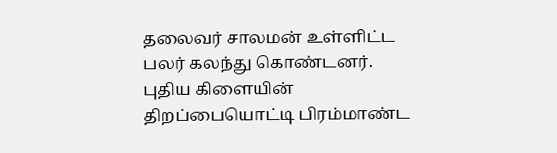தலைவர் சாலமன் உள்ளிட்ட பலர் கலந்து கொண்டனர். புதிய கிளையின் திறப்பையொட்டி பிரம்மாண்ட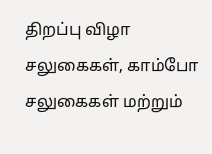திறப்பு விழா சலுகைகள், காம்போ சலுகைகள் மற்றும்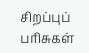சிறப்புப் பரிசுகள்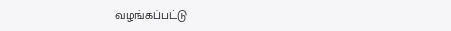வழங்கப்பட்டு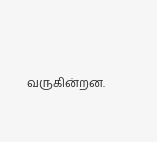வருகின்றன.